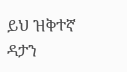ይህ ዝቅተኛ ዳታን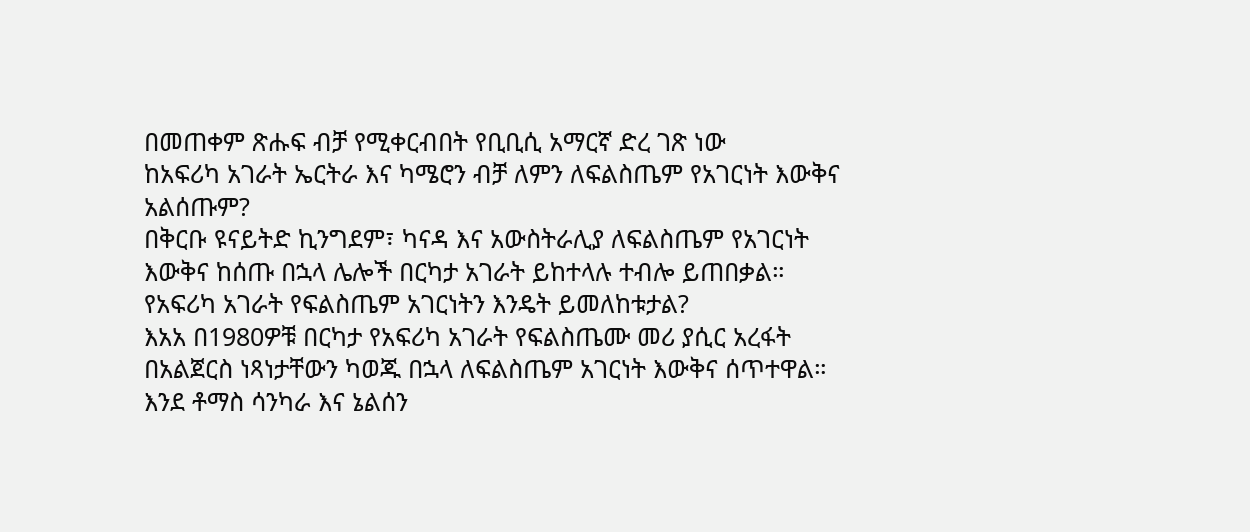በመጠቀም ጽሑፍ ብቻ የሚቀርብበት የቢቢሲ አማርኛ ድረ ገጽ ነው
ከአፍሪካ አገራት ኤርትራ እና ካሜሮን ብቻ ለምን ለፍልስጤም የአገርነት እውቅና አልሰጡም?
በቅርቡ ዩናይትድ ኪንግደም፣ ካናዳ እና አውስትራሊያ ለፍልስጤም የአገርነት እውቅና ከሰጡ በኋላ ሌሎች በርካታ አገራት ይከተላሉ ተብሎ ይጠበቃል።
የአፍሪካ አገራት የፍልስጤም አገርነትን እንዴት ይመለከቱታል?
እአአ በ1980ዎቹ በርካታ የአፍሪካ አገራት የፍልስጤሙ መሪ ያሲር አረፋት በአልጀርስ ነጻነታቸውን ካወጁ በኋላ ለፍልስጤም አገርነት እውቅና ሰጥተዋል።
እንደ ቶማስ ሳንካራ እና ኔልሰን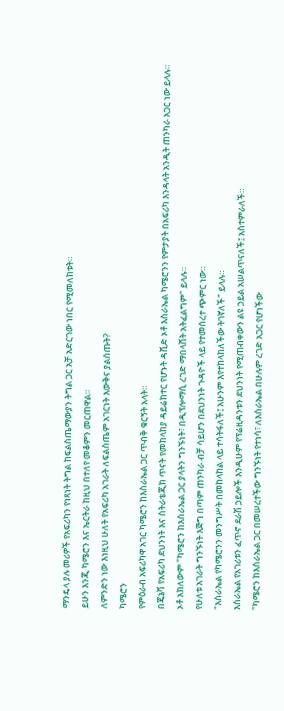ማንዴላ ያሉ መሪዎች የአፍሪካን የነጻነት ትግል ከፍልስጤማውያን ትግል ጋር አቻ አድርገው ነበር የሚመለከቱት።
ይሁን እንጂ ካሜሮን እና ኤርትራ ከዚህ በተለየ መቆምን መርጠዋል።
ለምንድን ነው እነዚህ ሁለት የአፍሪካ አገራት ለፍልስጤም አገርነት እውቅና ያልሰጡት?
ካሜሮን
የምዕራብ አፍሪካዋ አገር ካሜሮን ከእስራኤል ጋር ጥብቅ ቁርኝት አላት።
በጄኔቫ የአፍሪካ ደህንነት እና ስትራቴጂክ ጥናት የመከላከያ ዳይሬክተር የሆኑት ዳቪድ ኦቶ እስራኤል ካሜሮንን የምታያት በአፍሪካ እንዳላት አንዲት ጠንካራ አጋር ነው ይላሉ።
ኦቶ አክለውም "ካሜሮን ከእስራኤል ጋር ያላትን ግንኙነት፣ በዲፕሎማሲ ረገድ ማበላሸት አትፈልግም" ይላሉ።
የሁለቱ አገራት ግንኙነት እጅግ በጣም ጠንካራ ብቻ ሳይሆን በደህንነት ጉዳዮች ላይ የተመሰረተ ጭምር ነው።
"እስራኤል የካሜሮንን መንግሥት በመከላከል ላይ ተሳትፋለች፤ አሁንም እየተከላከለችው ትገኛለች" ይላሉ።
እስራኤል የአገሪቱን ፈጥኖ ደራሽ ኃይሎች እንዲሁም የፕሬዚዳንቱን ደህንነት የሚጠብቀውን ልዩ ኃይል አሠልጥናለች፤ አስተምራለች።
"ካሜሮን ከእስራኤል ጋር በመሠረተችው ግንኙነት የተነሳ፣ ለእስራኤል በሁሉም ረገድ አጋር የሆነችው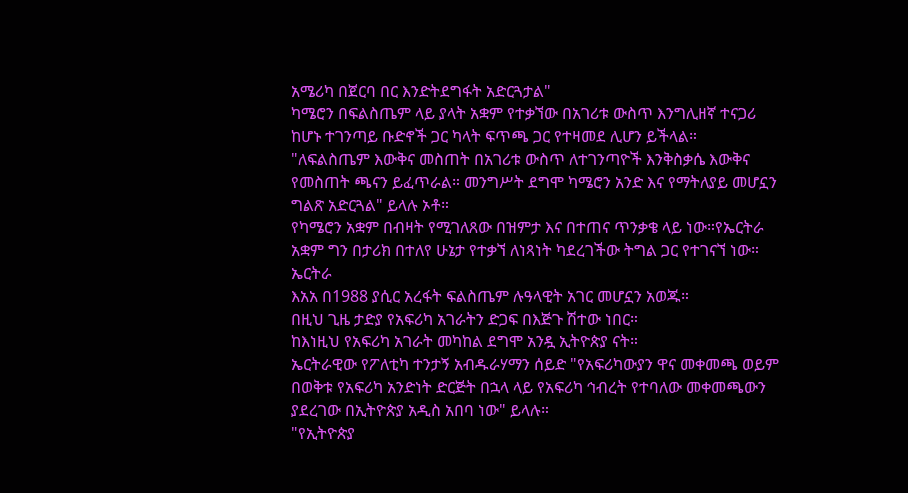አሜሪካ በጀርባ በር እንድትደግፋት አድርጓታል"
ካሜሮን በፍልስጤም ላይ ያላት አቋም የተቃኘው በአገሪቱ ውስጥ እንግሊዘኛ ተናጋሪ ከሆኑ ተገንጣይ ቡድኖች ጋር ካላት ፍጥጫ ጋር የተዛመደ ሊሆን ይችላል።
"ለፍልስጤም እውቅና መስጠት በአገሪቱ ውስጥ ለተገንጣዮች እንቅስቃሴ እውቅና የመስጠት ጫናን ይፈጥራል። መንግሥት ደግሞ ካሜሮን አንድ እና የማትለያይ መሆኗን ግልጽ አድርጓል" ይላሉ ኦቶ።
የካሜሮን አቋም በብዛት የሚገለጸው በዝምታ እና በተጠና ጥንቃቄ ላይ ነው።የኤርትራ አቋም ግን በታሪክ በተለየ ሁኔታ የተቃኘ ለነጻነት ካደረገችው ትግል ጋር የተገናኘ ነው።
ኤርትራ
እአአ በ1988 ያሲር አረፋት ፍልስጤም ሉዓላዊት አገር መሆኗን አወጁ።
በዚህ ጊዜ ታድያ የአፍሪካ አገራትን ድጋፍ በእጅጉ ሽተው ነበር።
ከእነዚህ የአፍሪካ አገራት መካከል ደግሞ አንዷ ኢትዮጵያ ናት።
ኤርትራዊው የፖለቲካ ተንታኝ አብዱራሃማን ሰይድ "የአፍሪካውያን ዋና መቀመጫ ወይም በወቅቱ የአፍሪካ አንድነት ድርጅት በኋላ ላይ የአፍሪካ ኅብረት የተባለው መቀመጫውን ያደረገው በኢትዮጵያ አዲስ አበባ ነው" ይላሉ።
"የኢትዮጵያ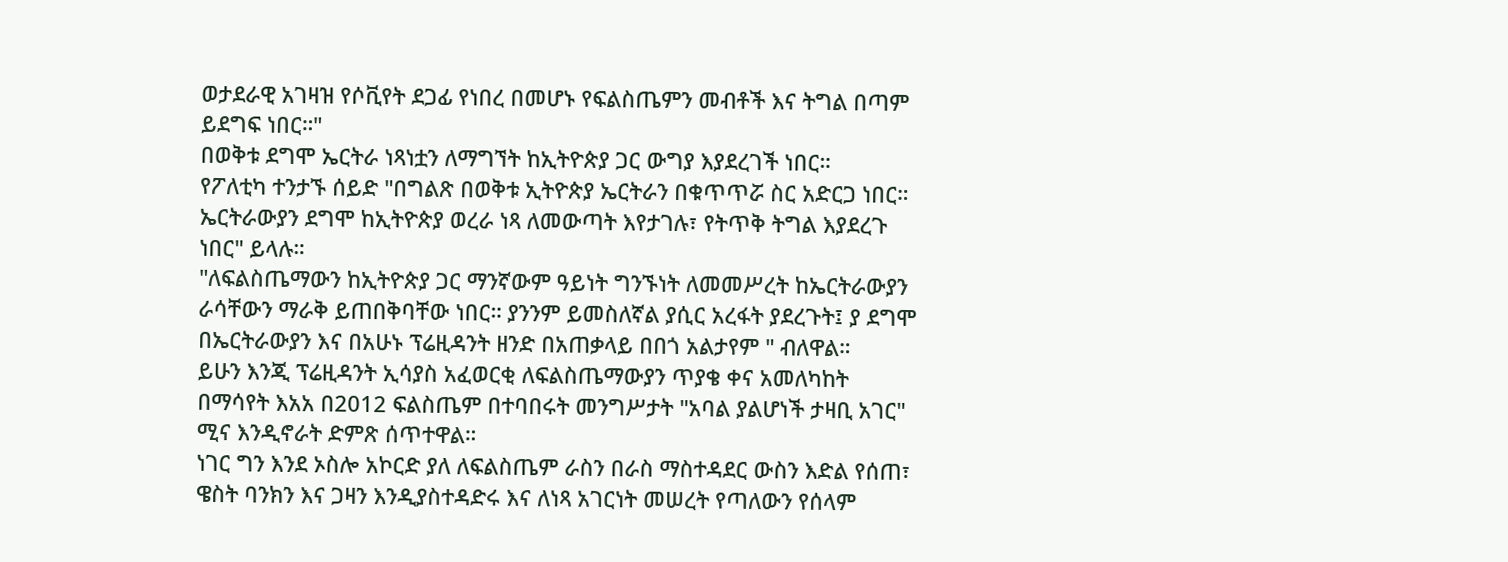ወታደራዊ አገዛዝ የሶቪየት ደጋፊ የነበረ በመሆኑ የፍልስጤምን መብቶች እና ትግል በጣም ይደግፍ ነበር።"
በወቅቱ ደግሞ ኤርትራ ነጻነቷን ለማግኘት ከኢትዮጵያ ጋር ውግያ እያደረገች ነበር።
የፖለቲካ ተንታኙ ሰይድ "በግልጽ በወቅቱ ኢትዮጵያ ኤርትራን በቁጥጥሯ ስር አድርጋ ነበር። ኤርትራውያን ደግሞ ከኢትዮጵያ ወረራ ነጻ ለመውጣት እየታገሉ፣ የትጥቅ ትግል እያደረጉ ነበር" ይላሉ።
"ለፍልስጤማውን ከኢትዮጵያ ጋር ማንኛውም ዓይነት ግንኙነት ለመመሥረት ከኤርትራውያን ራሳቸውን ማራቅ ይጠበቅባቸው ነበር። ያንንም ይመስለኛል ያሲር አረፋት ያደረጉት፤ ያ ደግሞ በኤርትራውያን እና በአሁኑ ፕሬዚዳንት ዘንድ በአጠቃላይ በበጎ አልታየም " ብለዋል።
ይሁን እንጂ ፕሬዚዳንት ኢሳያስ አፈወርቂ ለፍልስጤማውያን ጥያቄ ቀና አመለካከት በማሳየት እአአ በ2012 ፍልስጤም በተባበሩት መንግሥታት "አባል ያልሆነች ታዛቢ አገር" ሚና እንዲኖራት ድምጽ ሰጥተዋል።
ነገር ግን እንደ ኦስሎ አኮርድ ያለ ለፍልስጤም ራስን በራስ ማስተዳደር ውስን እድል የሰጠ፣ ዌስት ባንክን እና ጋዛን እንዲያስተዳድሩ እና ለነጻ አገርነት መሠረት የጣለውን የሰላም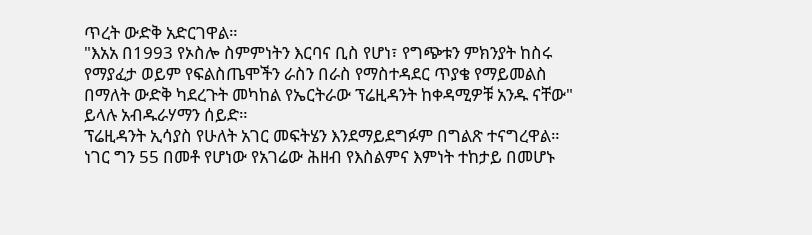ጥረት ውድቅ አድርገዋል።
"እአአ በ1993 የኦስሎ ስምምነትን እርባና ቢስ የሆነ፣ የግጭቱን ምክንያት ከስሩ የማያፈታ ወይም የፍልስጤሞችን ራስን በራስ የማስተዳደር ጥያቄ የማይመልስ በማለት ውድቅ ካደረጉት መካከል የኤርትራው ፕሬዚዳንት ከቀዳሚዎቹ አንዱ ናቸው" ይላሉ አብዱራሃማን ሰይድ።
ፕሬዚዳንት ኢሳያስ የሁለት አገር መፍትሄን እንደማይደግፉም በግልጽ ተናግረዋል።
ነገር ግን 55 በመቶ የሆነው የአገሬው ሕዘብ የእስልምና እምነት ተከታይ በመሆኑ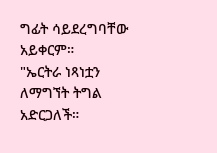ግፊት ሳይደረግባቸው አይቀርም።
"ኤርትራ ነጻነቷን ለማግኘት ትግል አድርጋለች።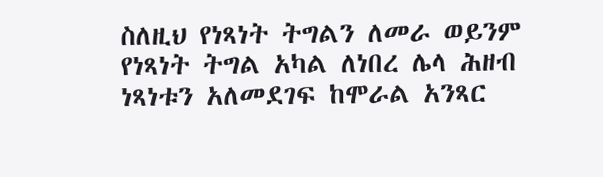ስለዚህ የነጻነት ትግልን ለመራ ወይንም የነጻነት ትግል አካል ለነበረ ሌላ ሕዘብ ነጻነቱን አለመደገፍ ከሞራል አንጻር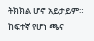ትክክል ሆኖ አይታይም። ከፍተኛ የሆነ ጫና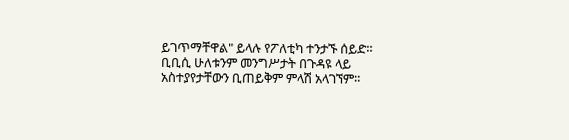ይገጥማቸዋል" ይላሉ የፖለቲካ ተንታኙ ሰይድ።
ቢቢሲ ሁለቱንም መንግሥታት በጉዳዩ ላይ አስተያየታቸውን ቢጠይቅም ምላሽ አላገኘም።